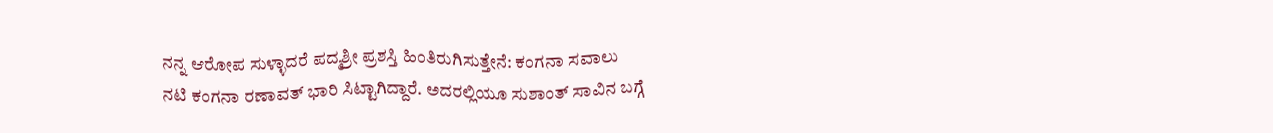ನನ್ನ ಆರೋಪ ಸುಳ್ಳಾದರೆ ಪದ್ಮಶ್ರೀ ಪ್ರಶಸ್ತಿ ಹಿಂತಿರುಗಿಸುತ್ತೇನೆ: ಕಂಗನಾ ಸವಾಲು
ನಟಿ ಕಂಗನಾ ರಣಾವತ್ ಭಾರಿ ಸಿಟ್ಟಾಗಿದ್ದಾರೆ. ಅದರಲ್ಲಿಯೂ ಸುಶಾಂತ್ ಸಾವಿನ ಬಗ್ಗೆ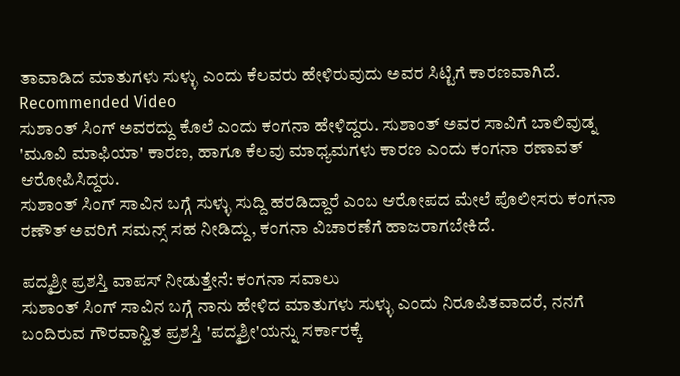ತಾವಾಡಿದ ಮಾತುಗಳು ಸುಳ್ಳು ಎಂದು ಕೆಲವರು ಹೇಳಿರುವುದು ಅವರ ಸಿಟ್ಟಿಗೆ ಕಾರಣವಾಗಿದೆ.
Recommended Video
ಸುಶಾಂತ್ ಸಿಂಗ್ ಅವರದ್ದು ಕೊಲೆ ಎಂದು ಕಂಗನಾ ಹೇಳಿದ್ದರು. ಸುಶಾಂತ್ ಅವರ ಸಾವಿಗೆ ಬಾಲಿವುಡ್ನ 'ಮೂವಿ ಮಾಫಿಯಾ' ಕಾರಣ, ಹಾಗೂ ಕೆಲವು ಮಾಧ್ಯಮಗಳು ಕಾರಣ ಎಂದು ಕಂಗನಾ ರಣಾವತ್ ಆರೋಪಿಸಿದ್ದರು.
ಸುಶಾಂತ್ ಸಿಂಗ್ ಸಾವಿನ ಬಗ್ಗೆ ಸುಳ್ಳು ಸುದ್ದಿ ಹರಡಿದ್ದಾರೆ ಎಂಬ ಆರೋಪದ ಮೇಲೆ ಪೊಲೀಸರು ಕಂಗನಾ ರಣೌತ್ ಅವರಿಗೆ ಸಮನ್ಸ್ ಸಹ ನೀಡಿದ್ದು, ಕಂಗನಾ ವಿಚಾರಣೆಗೆ ಹಾಜರಾಗಬೇಕಿದೆ.

ಪದ್ಮಶ್ರೀ ಪ್ರಶಸ್ತಿ ವಾಪಸ್ ನೀಡುತ್ತೇನೆ: ಕಂಗನಾ ಸವಾಲು
ಸುಶಾಂತ್ ಸಿಂಗ್ ಸಾವಿನ ಬಗ್ಗೆ ನಾನು ಹೇಳಿದ ಮಾತುಗಳು ಸುಳ್ಳು ಎಂದು ನಿರೂಪಿತವಾದರೆ, ನನಗೆ ಬಂದಿರುವ ಗೌರವಾನ್ವಿತ ಪ್ರಶಸ್ತಿ 'ಪದ್ಮಶ್ರೀ'ಯನ್ನು ಸರ್ಕಾರಕ್ಕೆ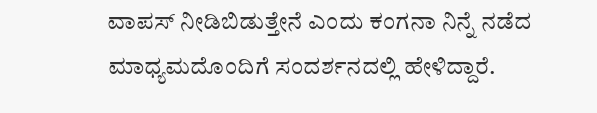ವಾಪಸ್ ನೀಡಿಬಿಡುತ್ತೇನೆ ಎಂದು ಕಂಗನಾ ನಿನ್ನೆ ನಡೆದ ಮಾಧ್ಯಮದೊಂದಿಗೆ ಸಂದರ್ಶನದಲ್ಲಿ ಹೇಳಿದ್ದಾರೆ.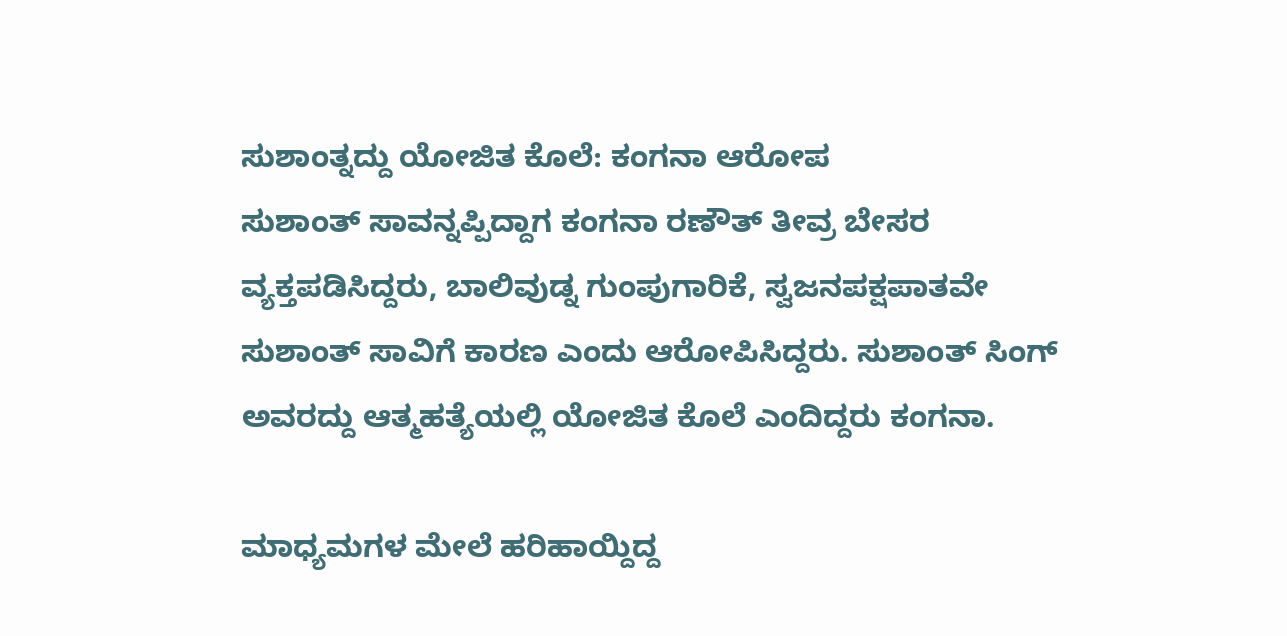ಸುಶಾಂತ್ನದ್ದು ಯೋಜಿತ ಕೊಲೆ: ಕಂಗನಾ ಆರೋಪ
ಸುಶಾಂತ್ ಸಾವನ್ನಪ್ಪಿದ್ದಾಗ ಕಂಗನಾ ರಣೌತ್ ತೀವ್ರ ಬೇಸರ ವ್ಯಕ್ತಪಡಿಸಿದ್ದರು, ಬಾಲಿವುಡ್ನ ಗುಂಪುಗಾರಿಕೆ, ಸ್ವಜನಪಕ್ಷಪಾತವೇ ಸುಶಾಂತ್ ಸಾವಿಗೆ ಕಾರಣ ಎಂದು ಆರೋಪಿಸಿದ್ದರು. ಸುಶಾಂತ್ ಸಿಂಗ್ ಅವರದ್ದು ಆತ್ಮಹತ್ಯೆಯಲ್ಲಿ ಯೋಜಿತ ಕೊಲೆ ಎಂದಿದ್ದರು ಕಂಗನಾ.

ಮಾಧ್ಯಮಗಳ ಮೇಲೆ ಹರಿಹಾಯ್ದಿದ್ದ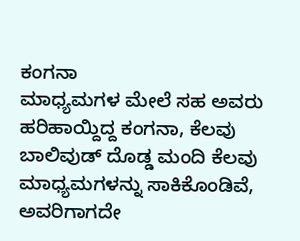ಕಂಗನಾ
ಮಾಧ್ಯಮಗಳ ಮೇಲೆ ಸಹ ಅವರು ಹರಿಹಾಯ್ದಿದ್ದ ಕಂಗನಾ, ಕೆಲವು ಬಾಲಿವುಡ್ ದೊಡ್ಡ ಮಂದಿ ಕೆಲವು ಮಾಧ್ಯಮಗಳನ್ನು ಸಾಕಿಕೊಂಡಿವೆ, ಅವರಿಗಾಗದೇ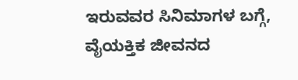ಇರುವವರ ಸಿನಿಮಾಗಳ ಬಗ್ಗೆ, ವೈಯಕ್ತಿಕ ಜೀವನದ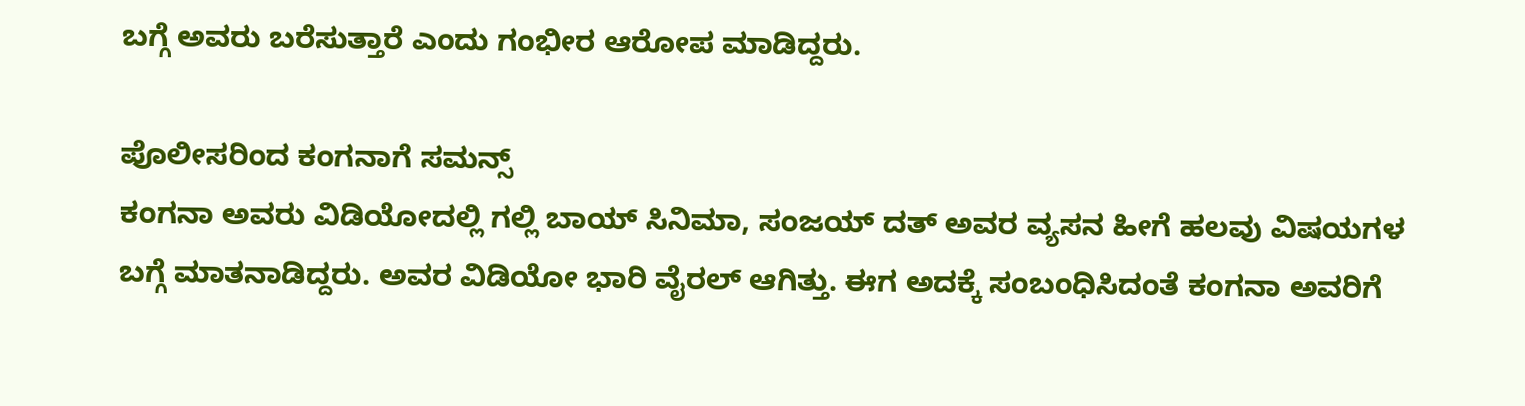ಬಗ್ಗೆ ಅವರು ಬರೆಸುತ್ತಾರೆ ಎಂದು ಗಂಭೀರ ಆರೋಪ ಮಾಡಿದ್ದರು.

ಪೊಲೀಸರಿಂದ ಕಂಗನಾಗೆ ಸಮನ್ಸ್
ಕಂಗನಾ ಅವರು ವಿಡಿಯೋದಲ್ಲಿ ಗಲ್ಲಿ ಬಾಯ್ ಸಿನಿಮಾ, ಸಂಜಯ್ ದತ್ ಅವರ ವ್ಯಸನ ಹೀಗೆ ಹಲವು ವಿಷಯಗಳ ಬಗ್ಗೆ ಮಾತನಾಡಿದ್ದರು. ಅವರ ವಿಡಿಯೋ ಭಾರಿ ವೈರಲ್ ಆಗಿತ್ತು. ಈಗ ಅದಕ್ಕೆ ಸಂಬಂಧಿಸಿದಂತೆ ಕಂಗನಾ ಅವರಿಗೆ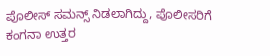ಪೊಲೀಸ್ ಸಮನ್ಸ್ ನಿಡಲಾಗಿದ್ದು, ಪೊಲೀಸರಿಗೆ ಕಂಗನಾ ಉತ್ತರ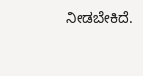ನೀಡಬೇಕಿದೆ.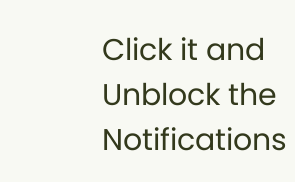Click it and Unblock the Notifications